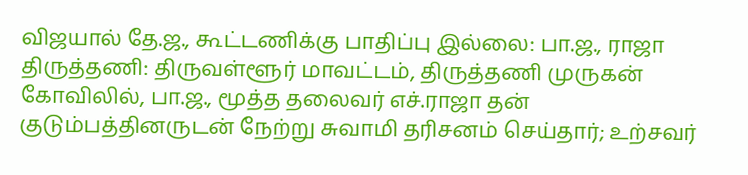விஜயால் தே.ஜ., கூட்டணிக்கு பாதிப்பு இல்லை: பா.ஜ., ராஜா
திருத்தணி: திருவள்ளூர் மாவட்டம், திருத்தணி முருகன் கோவிலில், பா.ஜ., மூத்த தலைவர் எச்.ராஜா தன் குடும்பத்தினருடன் நேற்று சுவாமி தரிசனம் செய்தார்; உற்சவர்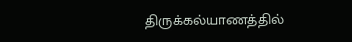திருக்கல்யாணத்தில்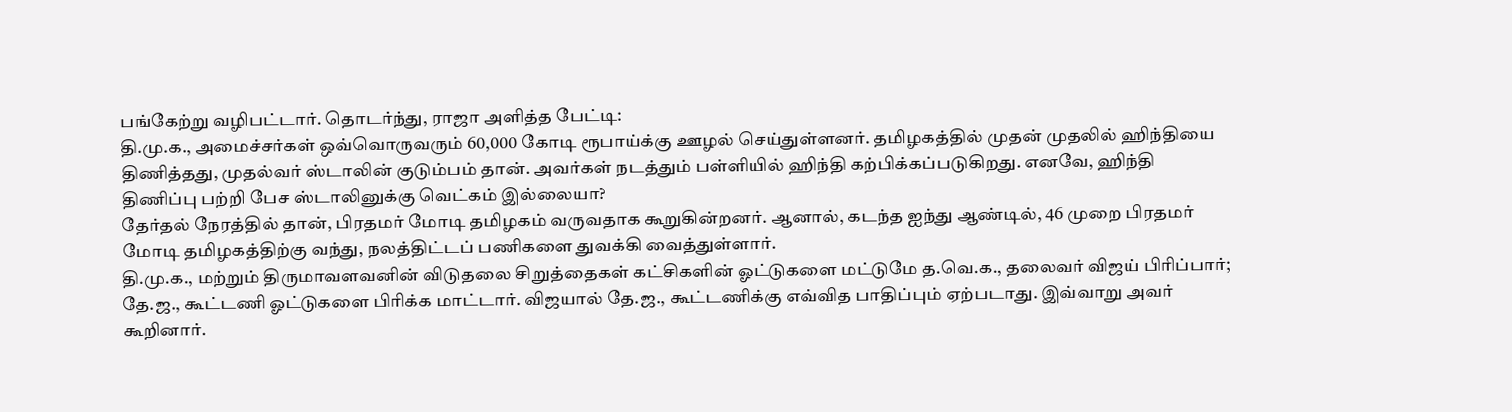பங்கேற்று வழிபட்டார். தொடர்ந்து, ராஜா அளித்த பேட்டி:
தி.மு.க., அமைச்சர்கள் ஒவ்வொருவரும் 60,000 கோடி ரூபாய்க்கு ஊழல் செய்துள்ளனர். தமிழகத்தில் முதன் முதலில் ஹிந்தியை திணித்தது, முதல்வர் ஸ்டாலின் குடும்பம் தான். அவர்கள் நடத்தும் பள்ளியில் ஹிந்தி கற்பிக்கப்படுகிறது. எனவே, ஹிந்தி திணிப்பு பற்றி பேச ஸ்டாலினுக்கு வெட்கம் இல்லையா?
தேர்தல் நேரத்தில் தான், பிரதமர் மோடி தமிழகம் வருவதாக கூறுகின்றனர். ஆனால், கடந்த ஐந்து ஆண்டில், 46 முறை பிரதமர் மோடி தமிழகத்திற்கு வந்து, நலத்திட்டப் பணிகளை துவக்கி வைத்துள்ளார்.
தி.மு.க., மற்றும் திருமாவளவனின் விடுதலை சிறுத்தைகள் கட்சிகளின் ஓட்டுகளை மட்டுமே த.வெ.க., தலைவர் விஜய் பிரிப்பார்; தே.ஜ., கூட்டணி ஓட்டுகளை பிரிக்க மாட்டார். விஜயால் தே.ஜ., கூட்டணிக்கு எவ்வித பாதிப்பும் ஏற்படாது. இவ்வாறு அவர் கூறினார்.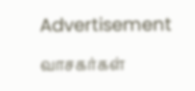Advertisement

வாசகர்கள்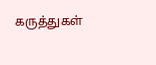கருத்துகள்